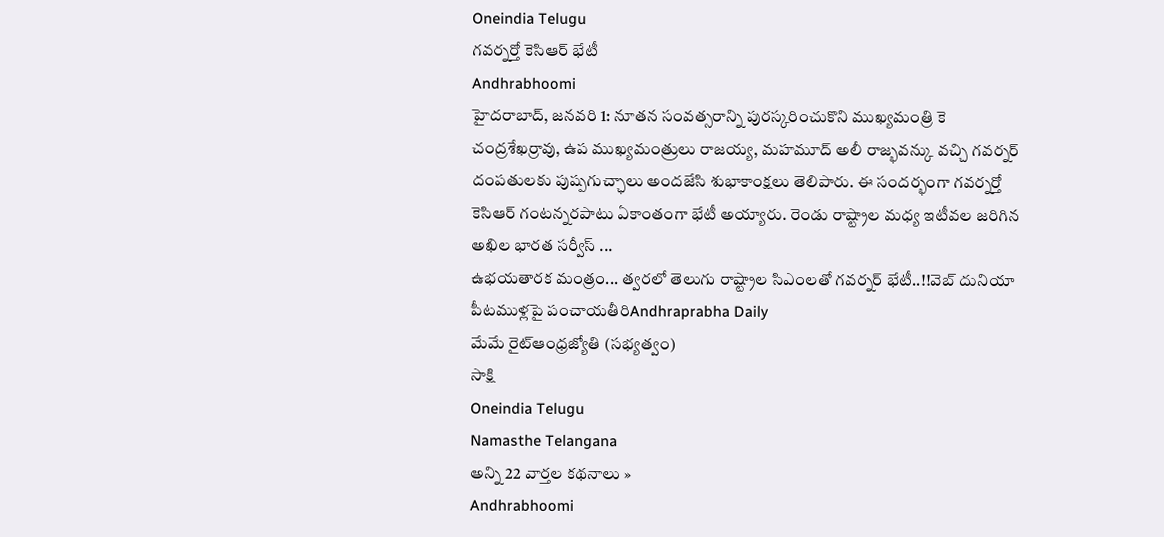Oneindia Telugu
గవర్నర్తో కెసిఆర్ భేటీ
Andhrabhoomi
హైదరాబాద్, జనవరి 1: నూతన సంవత్సరాన్ని పురస్కరించుకొని ముఖ్యమంత్రి కె చంద్రశేఖర్రావు, ఉప ముఖ్యమంత్రులు రాజయ్య, మహమూద్ అలీ రాజ్భవన్కు వచ్చి గవర్నర్ దంపతులకు పుష్పగుచ్ఛాలు అందజేసి శుభాకాంక్షలు తెలిపారు. ఈ సందర్భంగా గవర్నర్తో కెసిఆర్ గంటన్నరపాటు ఏకాంతంగా భేటీ అయ్యారు. రెండు రాష్ట్రాల మధ్య ఇటీవల జరిగిన అఖిల భారత సర్వీస్ ...
ఉభయతారక మంత్రం... త్వరలో తెలుగు రాష్ట్రాల సిఎంలతో గవర్నర్ భేటీ..!!వెబ్ దునియా
పీటముళ్లపై పంచాయతీరిAndhraprabha Daily
మేమే రైట్ఆంధ్రజ్యోతి (సభ్యత్వం)
సాక్షి
Oneindia Telugu
Namasthe Telangana
అన్ని 22 వార్తల కథనాలు »
Andhrabhoomi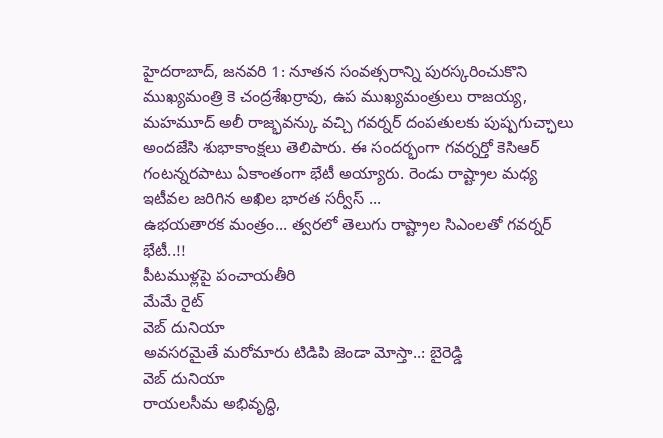హైదరాబాద్, జనవరి 1: నూతన సంవత్సరాన్ని పురస్కరించుకొని ముఖ్యమంత్రి కె చంద్రశేఖర్రావు, ఉప ముఖ్యమంత్రులు రాజయ్య, మహమూద్ అలీ రాజ్భవన్కు వచ్చి గవర్నర్ దంపతులకు పుష్పగుచ్ఛాలు అందజేసి శుభాకాంక్షలు తెలిపారు. ఈ సందర్భంగా గవర్నర్తో కెసిఆర్ గంటన్నరపాటు ఏకాంతంగా భేటీ అయ్యారు. రెండు రాష్ట్రాల మధ్య ఇటీవల జరిగిన అఖిల భారత సర్వీస్ ...
ఉభయతారక మంత్రం... త్వరలో తెలుగు రాష్ట్రాల సిఎంలతో గవర్నర్ భేటీ..!!
పీటముళ్లపై పంచాయతీరి
మేమే రైట్
వెబ్ దునియా
అవసరమైతే మరోమారు టిడిపి జెండా మోస్తా..: బైరెడ్డి
వెబ్ దునియా
రాయలసీమ అభివృద్ధి,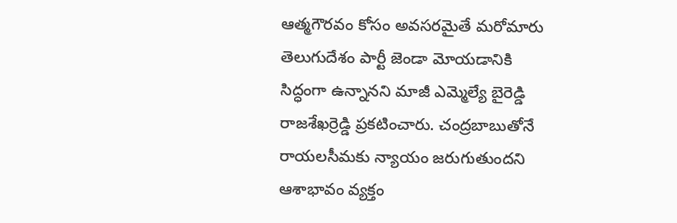ఆత్మగౌరవం కోసం అవసరమైతే మరోమారు తెలుగుదేశం పార్టీ జెండా మోయడానికి సిద్ధంగా ఉన్నానని మాజీ ఎమ్మెల్యే బైరెడ్డి రాజశేఖర్రెడ్డి ప్రకటించారు. చంద్రబాబుతోనే రాయలసీమకు న్యాయం జరుగుతుందని ఆశాభావం వ్యక్తం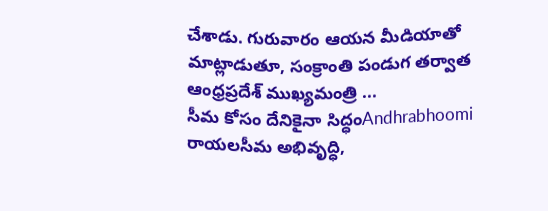చేశాడు. గురువారం ఆయన మీడియాతో మాట్లాడుతూ, సంక్రాంతి పండుగ తర్వాత ఆంధ్రప్రదేశ్ ముఖ్యమంత్రి ...
సీమ కోసం దేనికైనా సిద్ధంAndhrabhoomi
రాయలసీమ అభివృద్ధి,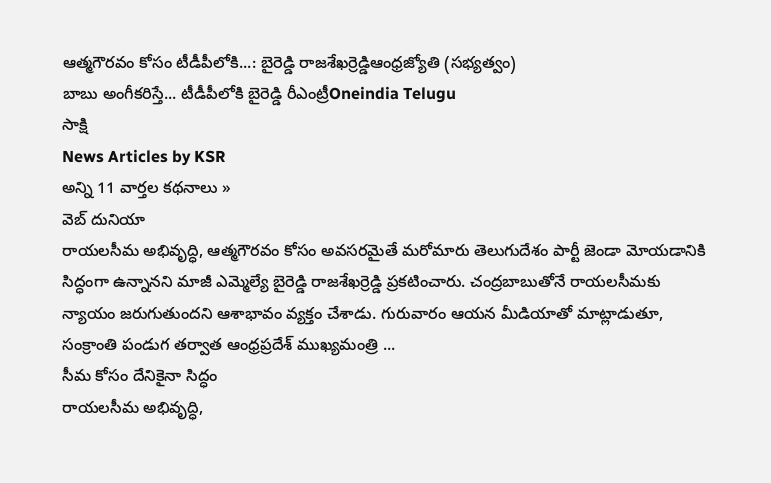ఆత్మగౌరవం కోసం టీడీపీలోకి...: బైరెడ్డి రాజశేఖర్రెడ్డిఆంధ్రజ్యోతి (సభ్యత్వం)
బాబు అంగీకరిస్తే... టీడీపీలోకి బైరెడ్డి రీఎంట్రీOneindia Telugu
సాక్షి
News Articles by KSR
అన్ని 11 వార్తల కథనాలు »
వెబ్ దునియా
రాయలసీమ అభివృద్ధి, ఆత్మగౌరవం కోసం అవసరమైతే మరోమారు తెలుగుదేశం పార్టీ జెండా మోయడానికి సిద్ధంగా ఉన్నానని మాజీ ఎమ్మెల్యే బైరెడ్డి రాజశేఖర్రెడ్డి ప్రకటించారు. చంద్రబాబుతోనే రాయలసీమకు న్యాయం జరుగుతుందని ఆశాభావం వ్యక్తం చేశాడు. గురువారం ఆయన మీడియాతో మాట్లాడుతూ, సంక్రాంతి పండుగ తర్వాత ఆంధ్రప్రదేశ్ ముఖ్యమంత్రి ...
సీమ కోసం దేనికైనా సిద్ధం
రాయలసీమ అభివృద్ధి,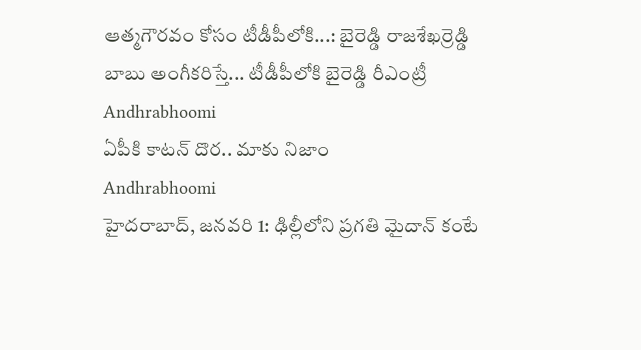ఆత్మగౌరవం కోసం టీడీపీలోకి...: బైరెడ్డి రాజశేఖర్రెడ్డి
బాబు అంగీకరిస్తే... టీడీపీలోకి బైరెడ్డి రీఎంట్రీ
Andhrabhoomi
ఏపీకి కాటన్ దొర.. మాకు నిజాం
Andhrabhoomi
హైదరాబాద్, జనవరి 1: ఢిల్లీలోని ప్రగతి మైదాన్ కంటే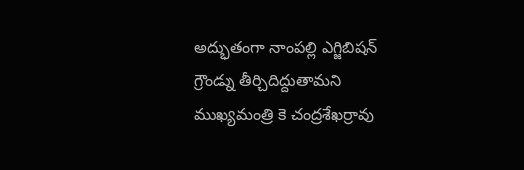అద్భుతంగా నాంపల్లి ఎగ్జిబిషన్ గ్రౌండ్ను తీర్చిదిద్దుతామని ముఖ్యమంత్రి కె చంద్రశేఖర్రావు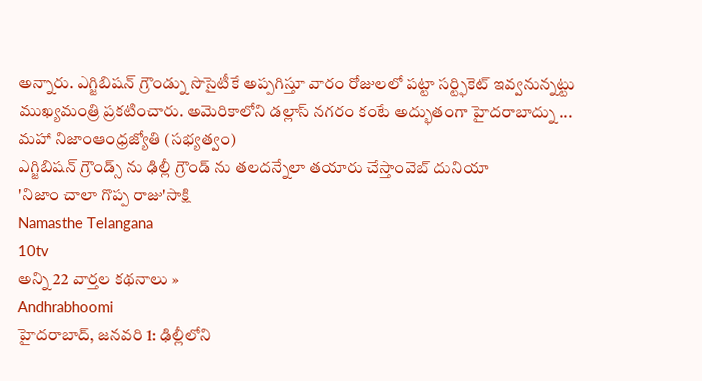అన్నారు. ఎగ్జిబిషన్ గ్రౌండ్ను సొసైటీకే అప్పగిస్తూ వారం రోజులలో పట్టా సర్ట్ఫికెట్ ఇవ్వనున్నట్టు ముఖ్యమంత్రి ప్రకటించారు. అమెరికాలోని డల్లాస్ నగరం కంటే అద్భుతంగా హైదరాబాద్ను ...
మహా నిజాంఆంధ్రజ్యోతి (సభ్యత్వం)
ఎగ్జిబిషన్ గ్రౌండ్స్ ను ఢిల్లీ గ్రౌండ్ ను తలదన్నేలా తయారు చేస్తాంవెబ్ దునియా
'నిజాం చాలా గొప్ప రాజు'సాక్షి
Namasthe Telangana
10tv
అన్ని 22 వార్తల కథనాలు »
Andhrabhoomi
హైదరాబాద్, జనవరి 1: ఢిల్లీలోని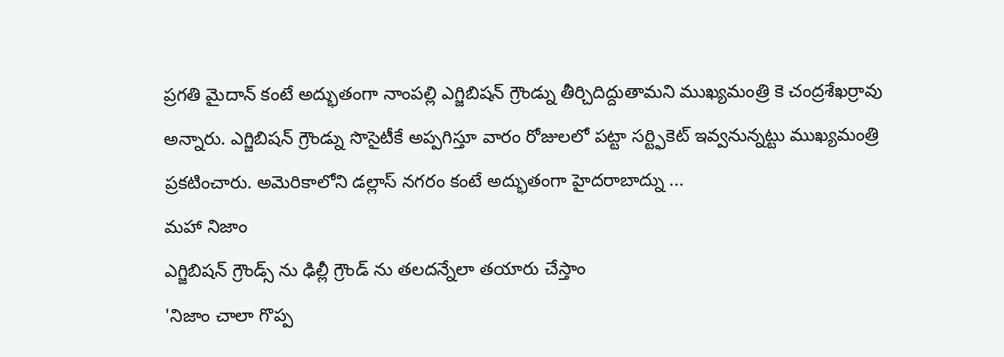ప్రగతి మైదాన్ కంటే అద్భుతంగా నాంపల్లి ఎగ్జిబిషన్ గ్రౌండ్ను తీర్చిదిద్దుతామని ముఖ్యమంత్రి కె చంద్రశేఖర్రావు అన్నారు. ఎగ్జిబిషన్ గ్రౌండ్ను సొసైటీకే అప్పగిస్తూ వారం రోజులలో పట్టా సర్ట్ఫికెట్ ఇవ్వనున్నట్టు ముఖ్యమంత్రి ప్రకటించారు. అమెరికాలోని డల్లాస్ నగరం కంటే అద్భుతంగా హైదరాబాద్ను ...
మహా నిజాం
ఎగ్జిబిషన్ గ్రౌండ్స్ ను ఢిల్లీ గ్రౌండ్ ను తలదన్నేలా తయారు చేస్తాం
'నిజాం చాలా గొప్ప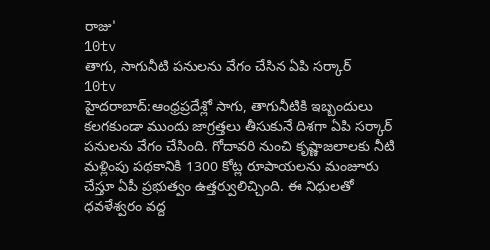రాజు'
10tv
తాగు, సాగునీటి పనులను వేగం చేసిన ఏపి సర్కార్
10tv
హైదరాబాద్:ఆంధ్రప్రదేశ్లో సాగు, తాగునీటికి ఇబ్బందులు కలగకుండా ముందు జాగ్రత్తలు తీసుకునే దిశగా ఏపి సర్కార్ పనులను వేగం చేసింది. గోదావరి నుంచి కృష్ణాజలాలకు నీటి మళ్లింపు పథకానికి 1300 కోట్ల రూపాయలను మంజూరు చేస్తూ ఏపీ ప్రభుత్వం ఉత్తర్వులిచ్చింది. ఈ నిధులతో ధవళేశ్వరం వద్ద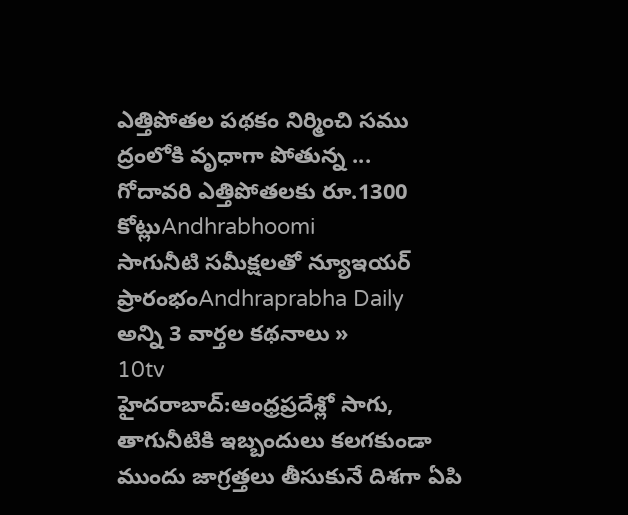ఎత్తిపోతల పథకం నిర్మించి సము ద్రంలోకి వృధాగా పోతున్న ...
గోదావరి ఎత్తిపోతలకు రూ.1300 కోట్లుAndhrabhoomi
సాగునీటి సమీక్షలతో న్యూఇయర్ ప్రారంభంAndhraprabha Daily
అన్ని 3 వార్తల కథనాలు »
10tv
హైదరాబాద్:ఆంధ్రప్రదేశ్లో సాగు, తాగునీటికి ఇబ్బందులు కలగకుండా ముందు జాగ్రత్తలు తీసుకునే దిశగా ఏపి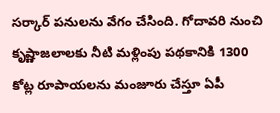సర్కార్ పనులను వేగం చేసింది. గోదావరి నుంచి కృష్ణాజలాలకు నీటి మళ్లింపు పథకానికి 1300 కోట్ల రూపాయలను మంజూరు చేస్తూ ఏపీ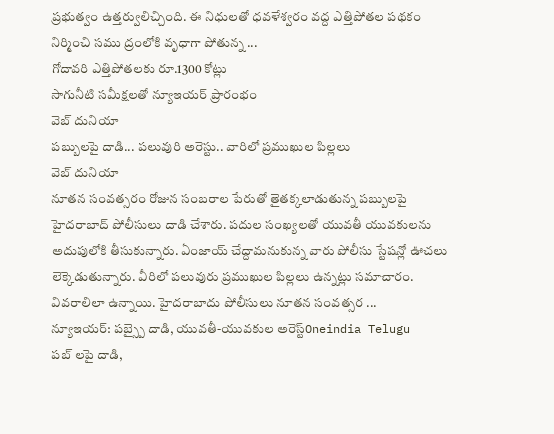ప్రభుత్వం ఉత్తర్వులిచ్చింది. ఈ నిధులతో ధవళేశ్వరం వద్ద ఎత్తిపోతల పథకం నిర్మించి సము ద్రంలోకి వృధాగా పోతున్న ...
గోదావరి ఎత్తిపోతలకు రూ.1300 కోట్లు
సాగునీటి సమీక్షలతో న్యూఇయర్ ప్రారంభం
వెబ్ దునియా
పబ్బులపై దాడి... పలువురి అరెస్టు.. వారిలో ప్రముఖుల పిల్లలు
వెబ్ దునియా
నూతన సంవత్సరం రోజున సంబరాల పేరుతో తైతక్కలాడుతున్న పబ్బులపై హైదరాబాద్ పోలీసులు దాడి చేశారు. పదుల సంఖ్యలతో యువతీ యువకులను అదుపులోకి తీసుకున్నారు. ఏంజాయ్ చేద్దామనుకున్న వారు పోలీసు స్టేషన్లో ఊచలు లెక్కెడుతున్నారు. వీరిలో పలువురు ప్రముఖుల పిల్లలు ఉన్నట్లు సమాచారం. వివరాలిలా ఉన్నాయి. హైదరాబాదు పోలీసులు నూతన సంవత్సర ...
న్యూఇయర్: పబ్స్పై దాడి, యువతీ-యువకుల అరెస్ట్Oneindia Telugu
పబ్ లపై దాడి,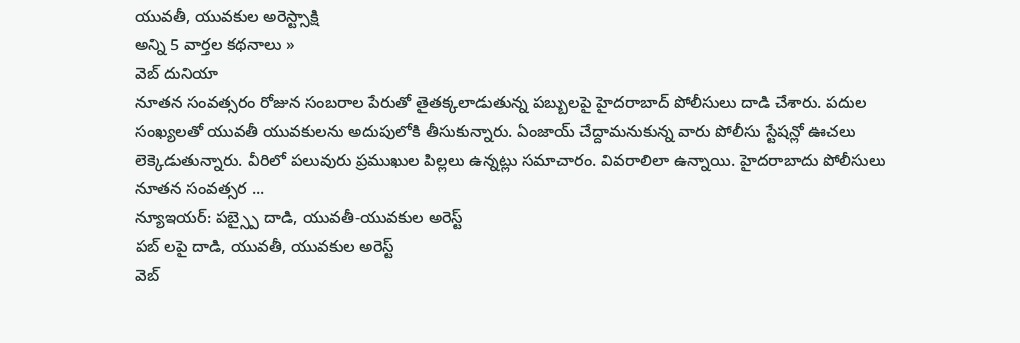యువతీ, యువకుల అరెస్ట్సాక్షి
అన్ని 5 వార్తల కథనాలు »
వెబ్ దునియా
నూతన సంవత్సరం రోజున సంబరాల పేరుతో తైతక్కలాడుతున్న పబ్బులపై హైదరాబాద్ పోలీసులు దాడి చేశారు. పదుల సంఖ్యలతో యువతీ యువకులను అదుపులోకి తీసుకున్నారు. ఏంజాయ్ చేద్దామనుకున్న వారు పోలీసు స్టేషన్లో ఊచలు లెక్కెడుతున్నారు. వీరిలో పలువురు ప్రముఖుల పిల్లలు ఉన్నట్లు సమాచారం. వివరాలిలా ఉన్నాయి. హైదరాబాదు పోలీసులు నూతన సంవత్సర ...
న్యూఇయర్: పబ్స్పై దాడి, యువతీ-యువకుల అరెస్ట్
పబ్ లపై దాడి, యువతీ, యువకుల అరెస్ట్
వెబ్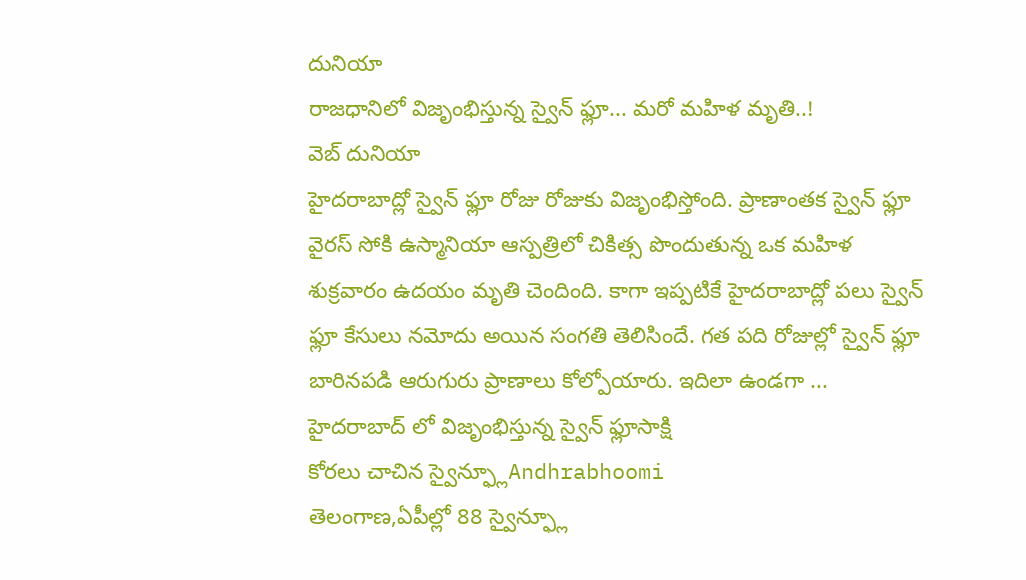దునియా
రాజధానిలో విజృంభిస్తున్న స్వైన్ ఫ్లూ... మరో మహిళ మృతి..!
వెబ్ దునియా
హైదరాబాద్లో స్వైన్ ఫ్లూ రోజు రోజుకు విజృంభిస్తోంది. ప్రాణాంతక స్వైన్ ఫ్లూ వైరస్ సోకి ఉస్మానియా ఆస్పత్రిలో చికిత్స పొందుతున్న ఒక మహిళ శుక్రవారం ఉదయం మృతి చెందింది. కాగా ఇప్పటికే హైదరాబాద్లో పలు స్వైన్ ఫ్లూ కేసులు నమోదు అయిన సంగతి తెలిసిందే. గత పది రోజుల్లో స్వైన్ ఫ్లూ బారినపడి ఆరుగురు ప్రాణాలు కోల్పోయారు. ఇదిలా ఉండగా ...
హైదరాబాద్ లో విజృంభిస్తున్న స్వైన్ ఫ్లూసాక్షి
కోరలు చాచిన స్వైన్ఫ్లూAndhrabhoomi
తెలంగాణ,ఏపీల్లో 88 స్వైన్ఫ్లూ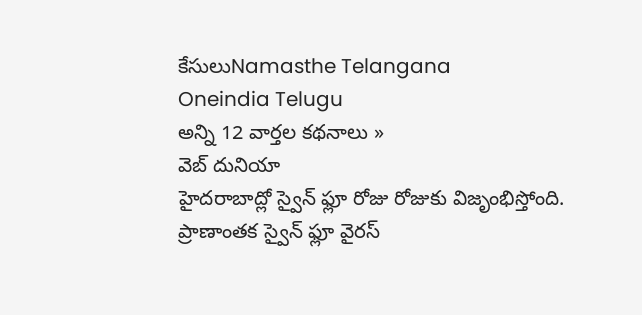కేసులుNamasthe Telangana
Oneindia Telugu
అన్ని 12 వార్తల కథనాలు »
వెబ్ దునియా
హైదరాబాద్లో స్వైన్ ఫ్లూ రోజు రోజుకు విజృంభిస్తోంది. ప్రాణాంతక స్వైన్ ఫ్లూ వైరస్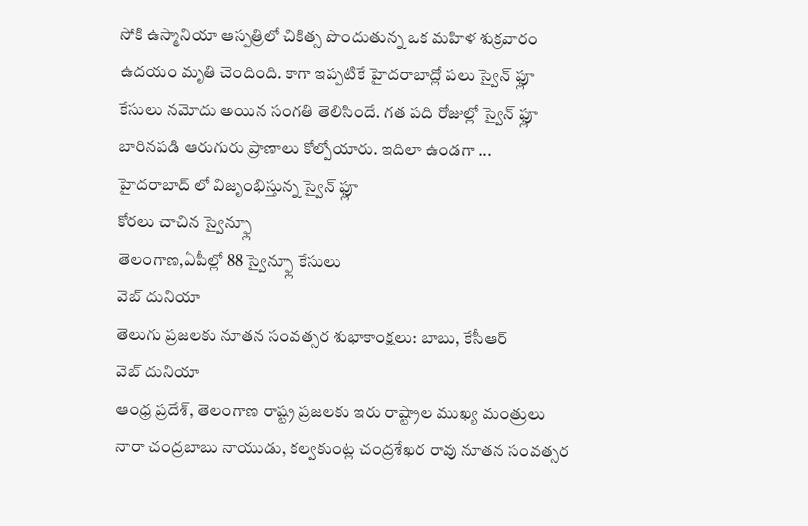సోకి ఉస్మానియా ఆస్పత్రిలో చికిత్స పొందుతున్న ఒక మహిళ శుక్రవారం ఉదయం మృతి చెందింది. కాగా ఇప్పటికే హైదరాబాద్లో పలు స్వైన్ ఫ్లూ కేసులు నమోదు అయిన సంగతి తెలిసిందే. గత పది రోజుల్లో స్వైన్ ఫ్లూ బారినపడి ఆరుగురు ప్రాణాలు కోల్పోయారు. ఇదిలా ఉండగా ...
హైదరాబాద్ లో విజృంభిస్తున్న స్వైన్ ఫ్లూ
కోరలు చాచిన స్వైన్ఫ్లూ
తెలంగాణ,ఏపీల్లో 88 స్వైన్ఫ్లూ కేసులు
వెబ్ దునియా
తెలుగు ప్రజలకు నూతన సంవత్సర శుభాకాంక్షలు: బాబు, కేసీఆర్
వెబ్ దునియా
ఆంధ్ర ప్రదేశ్, తెలంగాణ రాష్ట్ర ప్రజలకు ఇరు రాష్ట్రాల ముఖ్య మంత్రులు నారా చంద్రబాబు నాయుడు, కల్వకుంట్ల చంద్రశేఖర రావు నూతన సంవత్సర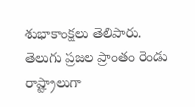శుభాకాంక్షలు తెలిపారు. తెలుగు ప్రజల ప్రాంతం రెండు రాష్ట్రాలుగా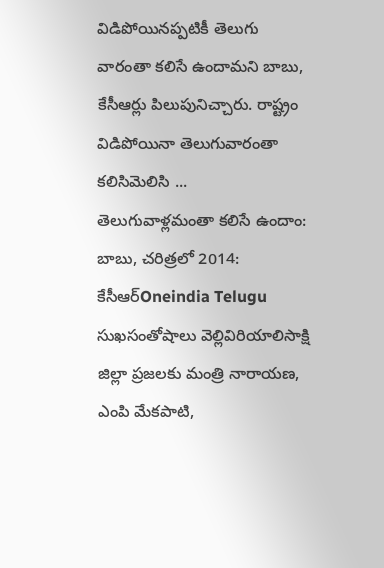విడిపోయినప్పటికీ తెలుగు వారంతా కలిసే ఉందామని బాబు, కేసీఆర్లు పిలుపునిచ్చారు. రాష్ట్రం విడిపోయినా తెలుగువారంతా కలిసిమెలిసి ...
తెలుగువాళ్లమంతా కలిసే ఉందాం: బాబు, చరిత్రలో 2014: కేసీఆర్Oneindia Telugu
సుఖసంతోషాలు వెల్లివిరియాలిసాక్షి
జిల్లా ప్రజలకు మంత్రి నారాయణ, ఎంపి మేకపాటి,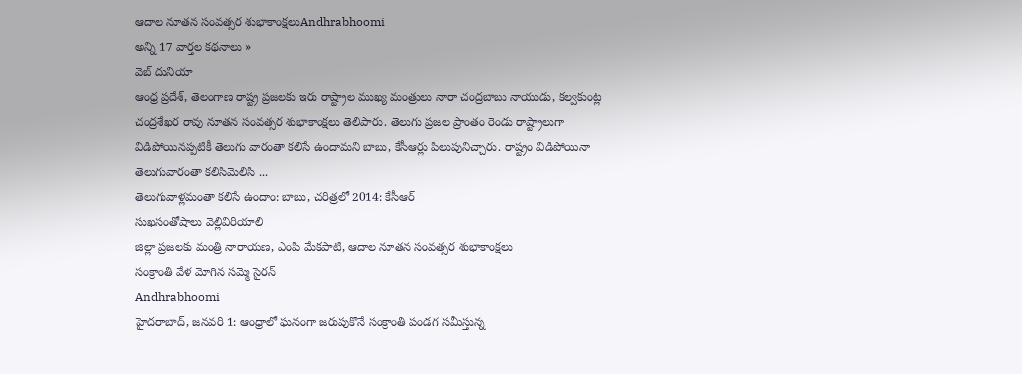ఆదాల నూతన సంవత్సర శుభాకాంక్షలుAndhrabhoomi
అన్ని 17 వార్తల కథనాలు »
వెబ్ దునియా
ఆంధ్ర ప్రదేశ్, తెలంగాణ రాష్ట్ర ప్రజలకు ఇరు రాష్ట్రాల ముఖ్య మంత్రులు నారా చంద్రబాబు నాయుడు, కల్వకుంట్ల చంద్రశేఖర రావు నూతన సంవత్సర శుభాకాంక్షలు తెలిపారు. తెలుగు ప్రజల ప్రాంతం రెండు రాష్ట్రాలుగా విడిపోయినప్పటికీ తెలుగు వారంతా కలిసే ఉందామని బాబు, కేసీఆర్లు పిలుపునిచ్చారు. రాష్ట్రం విడిపోయినా తెలుగువారంతా కలిసిమెలిసి ...
తెలుగువాళ్లమంతా కలిసే ఉందాం: బాబు, చరిత్రలో 2014: కేసీఆర్
సుఖసంతోషాలు వెల్లివిరియాలి
జిల్లా ప్రజలకు మంత్రి నారాయణ, ఎంపి మేకపాటి, ఆదాల నూతన సంవత్సర శుభాకాంక్షలు
సంక్రాంతి వేళ మోగిన సమ్మె సైరన్
Andhrabhoomi
హైదరాబాద్, జనవరి 1: ఆంధ్రాలో ఘనంగా జరుపుకొనే సంక్రాంతి పండగ సమీస్తున్న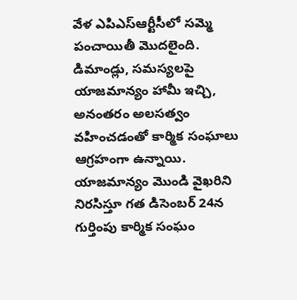వేళ ఎపిఎస్ఆర్టీసీలో సమ్మె పంచాయితీ మొదలైంది. డిమాండ్లు, సమస్యలపై యాజమాన్యం హామీ ఇచ్చి, అనంతరం అలసత్వం వహించడంతో కార్మిక సంఘాలు ఆగ్రహంగా ఉన్నాయి. యాజమాన్యం మొండి వైఖరిని నిరసిస్తూ గత డిసెంబర్ 24న గుర్తింపు కార్మిక సంఘం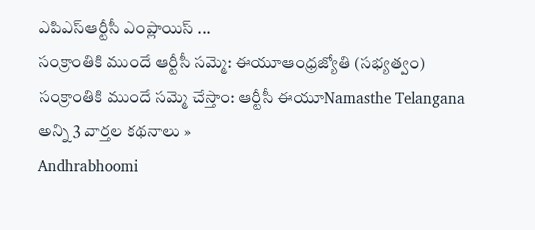ఎపిఎస్ఆర్టీసీ ఎంప్లాయిస్ ...
సంక్రాంతికి ముందే ఆర్టీసీ సమ్మె: ఈయూఆంధ్రజ్యోతి (సభ్యత్వం)
సంక్రాంతికి ముందే సమ్మె చేస్తాం: ఆర్టీసీ ఈయూNamasthe Telangana
అన్ని 3 వార్తల కథనాలు »
Andhrabhoomi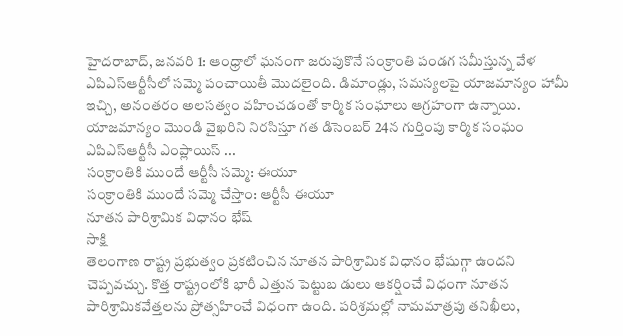హైదరాబాద్, జనవరి 1: ఆంధ్రాలో ఘనంగా జరుపుకొనే సంక్రాంతి పండగ సమీస్తున్న వేళ ఎపిఎస్ఆర్టీసీలో సమ్మె పంచాయితీ మొదలైంది. డిమాండ్లు, సమస్యలపై యాజమాన్యం హామీ ఇచ్చి, అనంతరం అలసత్వం వహించడంతో కార్మిక సంఘాలు ఆగ్రహంగా ఉన్నాయి. యాజమాన్యం మొండి వైఖరిని నిరసిస్తూ గత డిసెంబర్ 24న గుర్తింపు కార్మిక సంఘం ఎపిఎస్ఆర్టీసీ ఎంప్లాయిస్ ...
సంక్రాంతికి ముందే ఆర్టీసీ సమ్మె: ఈయూ
సంక్రాంతికి ముందే సమ్మె చేస్తాం: ఆర్టీసీ ఈయూ
నూతన పారిశ్రామిక విధానం భేష్
సాక్షి
తెలంగాణ రాష్ట్ర ప్రభుత్వం ప్రకటించిన నూతన పారిశ్రామిక విధానం భేషుగ్గా ఉందని చెప్పవచ్చు. కొత్త రాష్ట్రంలోకి భారీ ఎత్తున పెట్టుబ డులు ఆకర్షించే విధంగా నూతన పారిశ్రామికవేత్తలను ప్రోత్సహించే విధంగా ఉంది. పరిశ్రమల్లో నామమాత్రపు తనిఖీలు,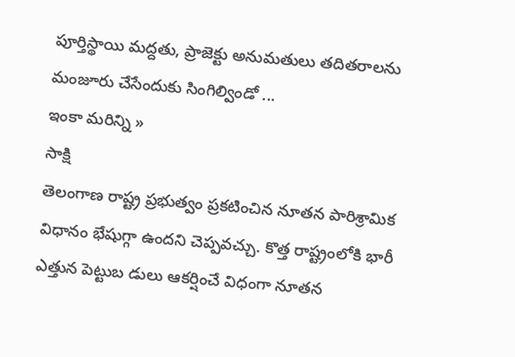పూర్తిస్థాయి మద్దతు, ప్రాజెక్టు అనుమతులు తదితరాలను మంజూరు చేసేందుకు సింగిల్విండో ...
ఇంకా మరిన్ని »
సాక్షి
తెలంగాణ రాష్ట్ర ప్రభుత్వం ప్రకటించిన నూతన పారిశ్రామిక విధానం భేషుగ్గా ఉందని చెప్పవచ్చు. కొత్త రాష్ట్రంలోకి భారీ ఎత్తున పెట్టుబ డులు ఆకర్షించే విధంగా నూతన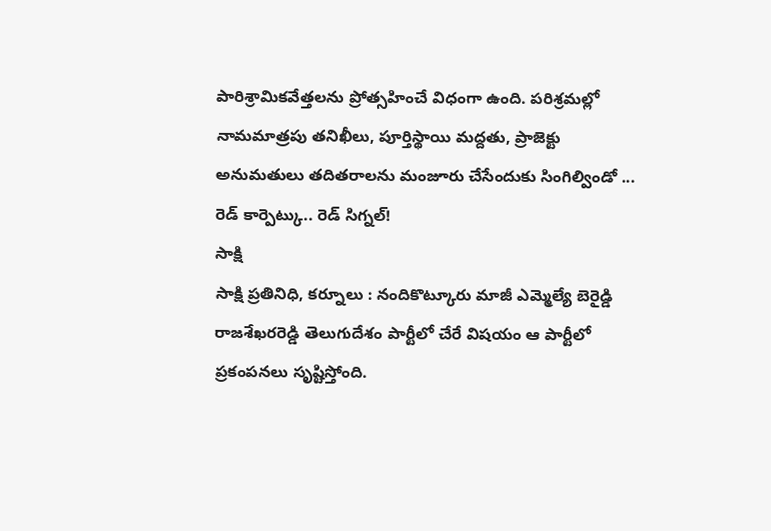పారిశ్రామికవేత్తలను ప్రోత్సహించే విధంగా ఉంది. పరిశ్రమల్లో నామమాత్రపు తనిఖీలు, పూర్తిస్థాయి మద్దతు, ప్రాజెక్టు అనుమతులు తదితరాలను మంజూరు చేసేందుకు సింగిల్విండో ...
రెడ్ కార్పెట్కు.. రెడ్ సిగ్నల్!
సాక్షి
సాక్షి ప్రతినిధి, కర్నూలు : నందికొట్కూరు మాజీ ఎమ్మెల్యే బెరైడ్డి రాజశేఖరరెడ్డి తెలుగుదేశం పార్టీలో చేరే విషయం ఆ పార్టీలో ప్రకంపనలు సృష్టిస్తోంది.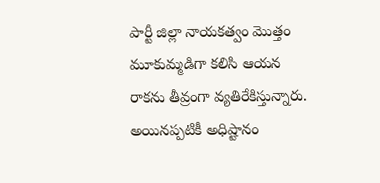పార్టీ జిల్లా నాయకత్వం మొత్తం మూకుమ్మడిగా కలిసి ఆయన రాకను తీవ్రంగా వ్యతిరేకిస్తున్నారు. అయినప్పటికీ అధిష్టానం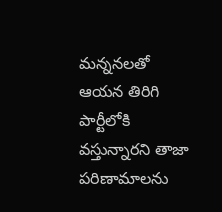మన్ననలతో ఆయన తిరిగి పార్టీలోకి వస్తున్నారని తాజా పరిణామాలను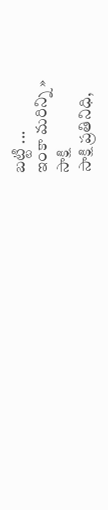బట్టి ...
ఇంకా మరిన్ని »
సాక్షి
సాక్షి ప్రతినిధి,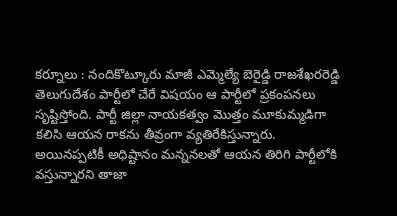కర్నూలు : నందికొట్కూరు మాజీ ఎమ్మెల్యే బెరైడ్డి రాజశేఖరరెడ్డి తెలుగుదేశం పార్టీలో చేరే విషయం ఆ పార్టీలో ప్రకంపనలు సృష్టిస్తోంది. పార్టీ జిల్లా నాయకత్వం మొత్తం మూకుమ్మడిగా కలిసి ఆయన రాకను తీవ్రంగా వ్యతిరేకిస్తున్నారు. అయినప్పటికీ అధిష్టానం మన్ననలతో ఆయన తిరిగి పార్టీలోకి వస్తున్నారని తాజా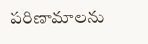పరిణామాలను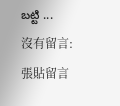బట్టి ...
沒有留言:
張貼留言